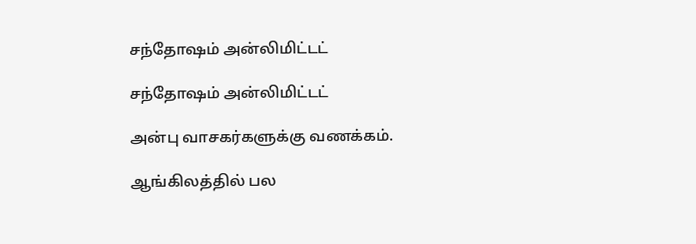சந்தோஷம் அன்லிமிட்டட்

சந்தோஷம் அன்லிமிட்டட்

அன்பு வாசகர்களுக்கு வணக்கம்.

ஆங்கிலத்தில் பல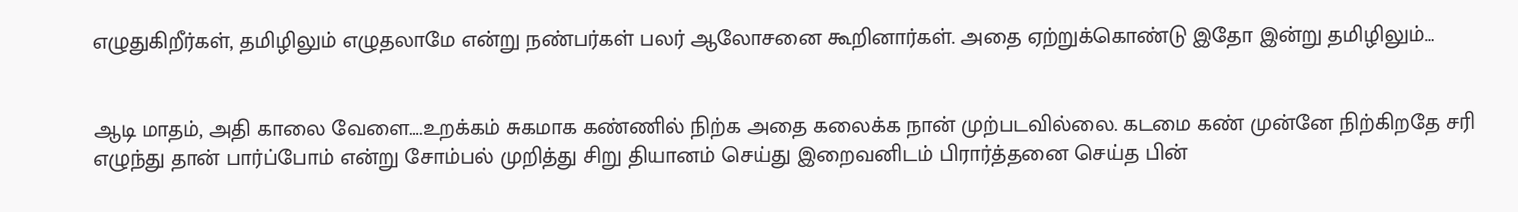எழுதுகிறீர்கள், தமிழிலும் எழுதலாமே என்று நண்பர்கள் பலர் ஆலோசனை கூறினார்கள். அதை ஏற்றுக்கொண்டு இதோ இன்று தமிழிலும்…


ஆடி மாதம், அதி காலை வேளை….உறக்கம் சுகமாக கண்ணில் நிற்க அதை கலைக்க நான் முற்படவில்லை. கடமை கண் முன்னே நிற்கிறதே சரி எழுந்து தான் பார்ப்போம் என்று சோம்பல் முறித்து சிறு தியானம் செய்து இறைவனிடம் பிரார்த்தனை செய்த பின்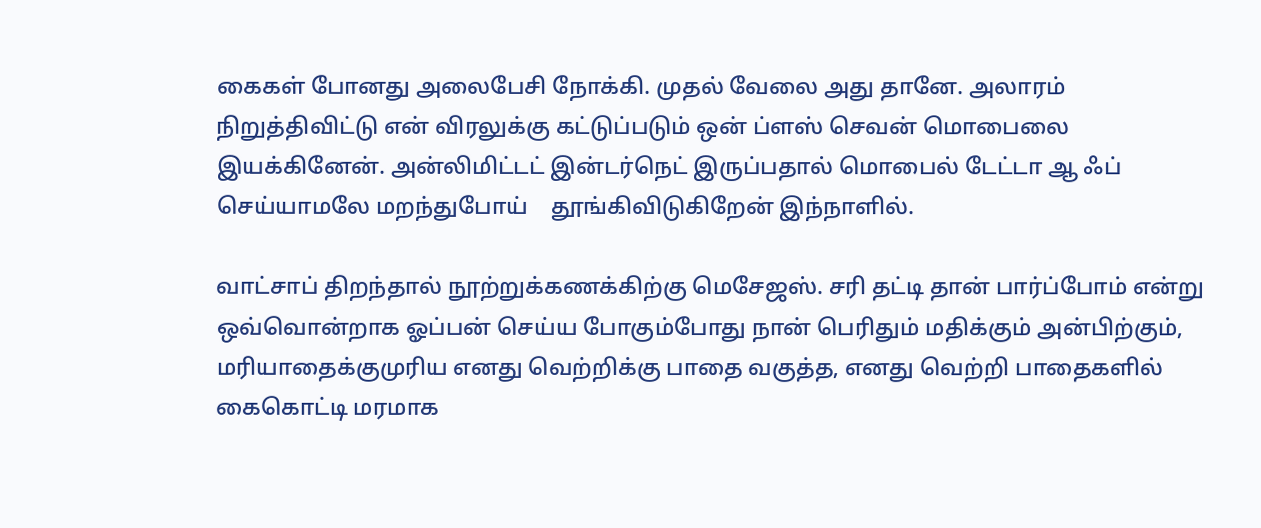கைகள் போனது அலைபேசி நோக்கி. முதல் வேலை அது தானே. அலாரம் நிறுத்திவிட்டு என் விரலுக்கு கட்டுப்படும் ஒன் ப்ளஸ் செவன் மொபைலை இயக்கினேன். அன்லிமிட்டட் இன்டர்நெட் இருப்பதால் மொபைல் டேட்டா ஆ ஃப் செய்யாமலே மறந்துபோய்    தூங்கிவிடுகிறேன் இந்நாளில்.

வாட்சாப் திறந்தால் நூற்றுக்கணக்கிற்கு மெசேஜஸ். சரி தட்டி தான் பார்ப்போம் என்று ஒவ்வொன்றாக ஓப்பன் செய்ய போகும்போது நான் பெரிதும் மதிக்கும் அன்பிற்கும், மரியாதைக்குமுரிய எனது வெற்றிக்கு பாதை வகுத்த, எனது வெற்றி பாதைகளில் கைகொட்டி மரமாக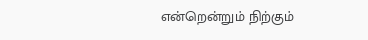என்றென்றும் நிற்கும்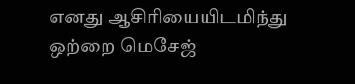எனது ஆசிரியையிடமிந்து ஒற்றை மெசேஜ்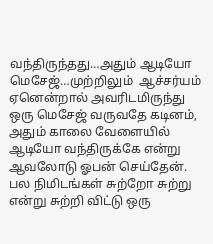வந்திருந்தது…அதும் ஆடியோ மெசேஜ்…முற்றிலும்  ஆச்சர்யம் ஏனென்றால் அவரிடமிருந்து ஒரு மெசேஜ் வருவதே கடினம், அதும் காலை வேளையில் ஆடியோ வந்திருக்கே என்று ஆவலோடு ஓபன் செய்தேன். பல நிமிடங்கள் சுற்றோ சுற்று என்று சுற்றி விட்டு ஒரு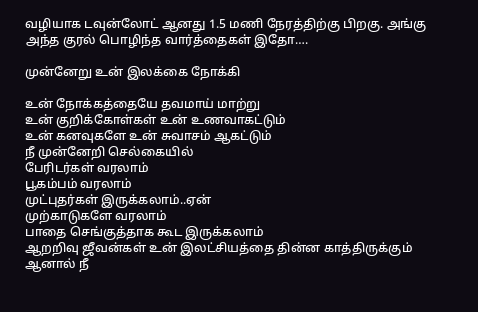வழியாக டவுன்லோட் ஆனது 1.5 மணி நேரத்திற்கு பிறகு. அங்கு அந்த குரல் பொழிந்த வார்த்தைகள் இதோ….

முன்னேறு உன் இலக்கை நோக்கி

உன் நோக்கத்தையே தவமாய் மாற்று
உன் குறிக்கோள்கள் உன் உணவாகட்டும்
உன் கனவுகளே உன் சுவாசம் ஆகட்டும்
நீ முன்னேறி செல்கையில்
பேரிடர்கள் வரலாம்
பூகம்பம் வரலாம்
முட்புதர்கள் இருக்கலாம்..ஏன்
முற்காடுகளே வரலாம்
பாதை செங்குத்தாக கூட இருக்கலாம்
ஆறறிவு ஜீவன்கள் உன் இலட்சியத்தை தின்ன காத்திருக்கும்
ஆனால் நீ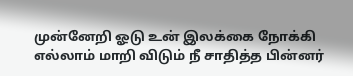முன்னேறி ஓடு உன் இலக்கை நோக்கி
எல்லாம் மாறி விடும் நீ சாதித்த பின்னர்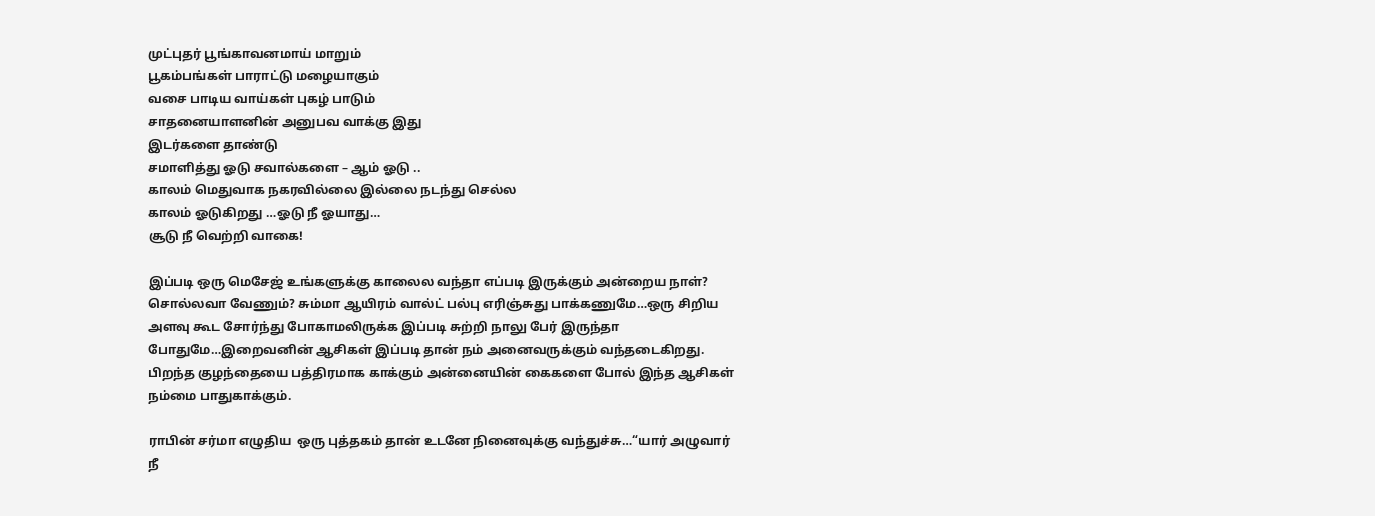முட்புதர் பூங்காவனமாய் மாறும்
பூகம்பங்கள் பாராட்டு மழையாகும்
வசை பாடிய வாய்கள் புகழ் பாடும்
சாதனையாளனின் அனுபவ வாக்கு இது
இடர்களை தாண்டு
சமாளித்து ஓடு சவால்களை – ஆம் ஓடு ..
காலம் மெதுவாக நகரவில்லை இல்லை நடந்து செல்ல
காலம் ஓடுகிறது …ஓடு நீ ஓயாது…
சூடு நீ வெற்றி வாகை!

இப்படி ஒரு மெசேஜ் உங்களுக்கு காலைல வந்தா எப்படி இருக்கும் அன்றைய நாள்? சொல்லவா வேணும்? சும்மா ஆயிரம் வால்ட் பல்பு எரிஞ்சுது பாக்கணுமே…ஒரு சிறிய அளவு கூட சோர்ந்து போகாமலிருக்க இப்படி சுற்றி நாலு பேர் இருந்தா போதுமே…இறைவனின் ஆசிகள் இப்படி தான் நம் அனைவருக்கும் வந்தடைகிறது. பிறந்த குழந்தையை பத்திரமாக காக்கும் அன்னையின் கைகளை போல் இந்த ஆசிகள்  நம்மை பாதுகாக்கும்.

ராபின் சர்மா எழுதிய  ஒரு புத்தகம் தான் உடனே நினைவுக்கு வந்துச்சு…“யார் அழுவார் நீ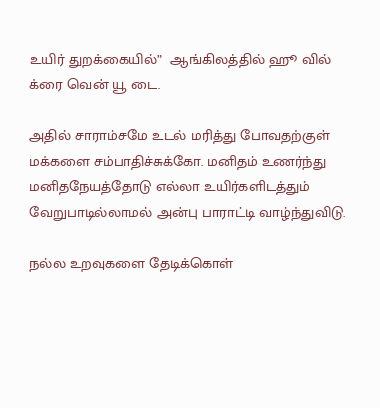உயிர் துறக்கையில்”  ஆங்கிலத்தில் ஹூ வில் க்ரை வென் யூ டை.

அதில் சாராம்சமே உடல் மரித்து போவதற்குள் மக்களை சம்பாதிச்சுக்கோ. மனிதம் உணர்ந்து மனிதநேயத்தோடு எல்லா உயிர்களிடத்தும் வேறுபாடில்லாமல் அன்பு பாராட்டி வாழ்ந்துவிடு.

நல்ல உறவுகளை தேடிக்கொள்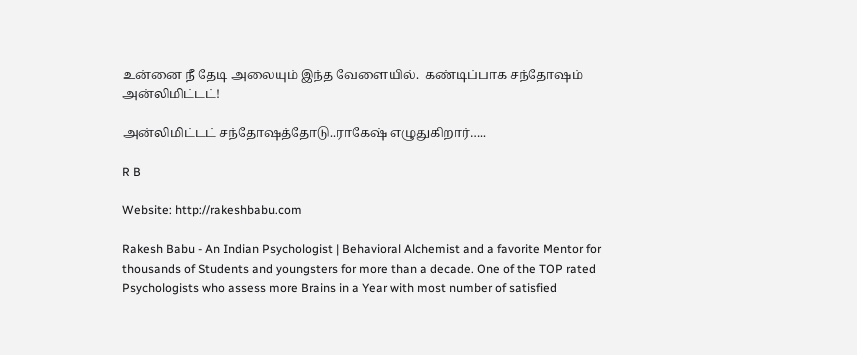உன்னை நீ தேடி அலையும் இந்த வேளையில்.  கண்டிப்பாக சந்தோஷம் அன்லிமிட்டட்!

அன்லிமிட்டட் சந்தோஷத்தோடு..ராகேஷ் எழுதுகிறார்…..

R B

Website: http://rakeshbabu.com

Rakesh Babu - An Indian Psychologist | Behavioral Alchemist and a favorite Mentor for thousands of Students and youngsters for more than a decade. One of the TOP rated Psychologists who assess more Brains in a Year with most number of satisfied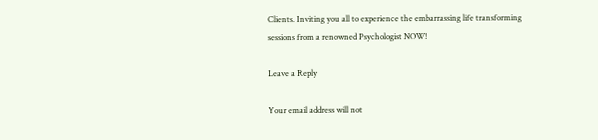Clients. Inviting you all to experience the embarrassing life transforming sessions from a renowned Psychologist NOW!

Leave a Reply

Your email address will not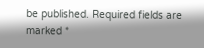be published. Required fields are marked *